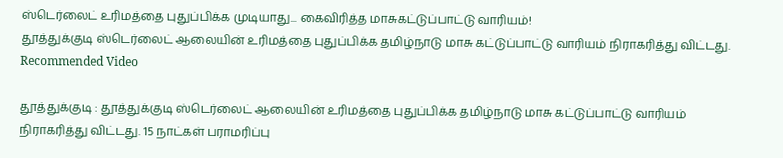ஸ்டெர்லைட் உரிமத்தை புதுப்பிக்க முடியாது... கைவிரித்த மாசுகட்டுப்பாட்டு வாரியம்!
தூத்துக்குடி ஸ்டெர்லைட் ஆலையின் உரிமத்தை புதுப்பிக்க தமிழ்நாடு மாசு கட்டுப்பாட்டு வாரியம் நிராகரித்து விட்டது.
Recommended Video

தூத்துக்குடி : தூத்துக்குடி ஸ்டெர்லைட் ஆலையின் உரிமத்தை புதுப்பிக்க தமிழ்நாடு மாசு கட்டுப்பாட்டு வாரியம் நிராகரித்து விட்டது. 15 நாட்கள் பராமரிப்பு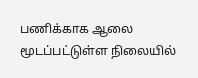பணிக்காக ஆலை மூடப்பட்டுள்ள நிலையில்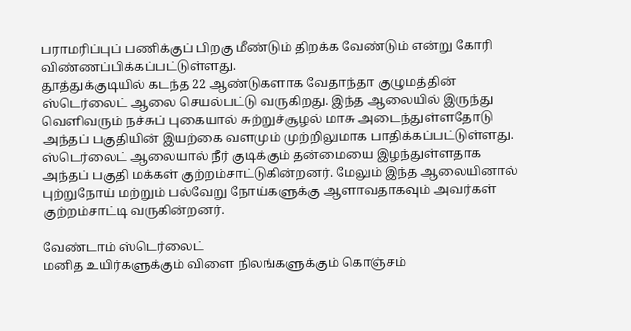பராமரிப்புப் பணிக்குப் பிறகு மீண்டும் திறக்க வேண்டும் என்று கோரி விண்ணப்பிக்கப்பட்டுள்ளது.
தூத்துக்குடியில் கடந்த 22 ஆண்டுகளாக வேதாந்தா குழுமத்தின் ஸ்டெர்லைட் ஆலை செயல்பட்டு வருகிறது. இந்த ஆலையில் இருந்து வெளிவரும் நச்சுப் புகையால் சுற்றுச்சூழல் மாசு அடைந்துள்ளதோடு அந்தப் பகுதியின் இயற்கை வளமும் முற்றிலுமாக பாதிக்கப்பட்டுள்ளது.
ஸ்டெர்லைட் ஆலையால் நீர் குடிக்கும் தன்மையை இழந்துள்ளதாக அந்தப் பகுதி மக்கள் குற்றம்சாட்டுகின்றனர். மேலும் இந்த ஆலையினால் புற்றுநோய் மற்றும் பல்வேறு நோய்களுக்கு ஆளாவதாகவும் அவர்கள் குற்றம்சாட்டி வருகின்றனர்.

வேண்டாம் ஸ்டெர்லைட்
மனித உயிர்களுக்கும் விளை நிலங்களுக்கும் கொஞ்சம்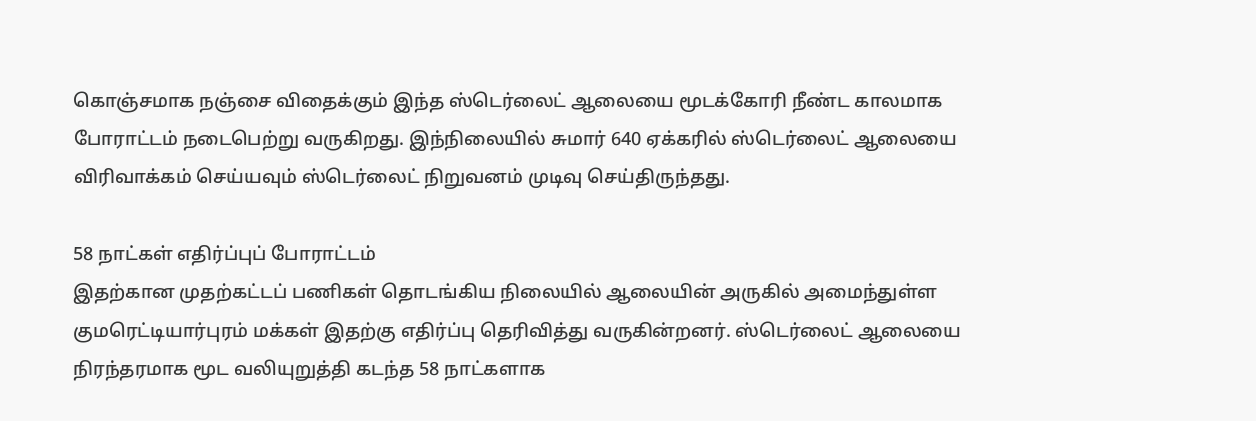கொஞ்சமாக நஞ்சை விதைக்கும் இந்த ஸ்டெர்லைட் ஆலையை மூடக்கோரி நீண்ட காலமாக போராட்டம் நடைபெற்று வருகிறது. இந்நிலையில் சுமார் 640 ஏக்கரில் ஸ்டெர்லைட் ஆலையை விரிவாக்கம் செய்யவும் ஸ்டெர்லைட் நிறுவனம் முடிவு செய்திருந்தது.

58 நாட்கள் எதிர்ப்புப் போராட்டம்
இதற்கான முதற்கட்டப் பணிகள் தொடங்கிய நிலையில் ஆலையின் அருகில் அமைந்துள்ள குமரெட்டியார்புரம் மக்கள் இதற்கு எதிர்ப்பு தெரிவித்து வருகின்றனர். ஸ்டெர்லைட் ஆலையை நிரந்தரமாக மூட வலியுறுத்தி கடந்த 58 நாட்களாக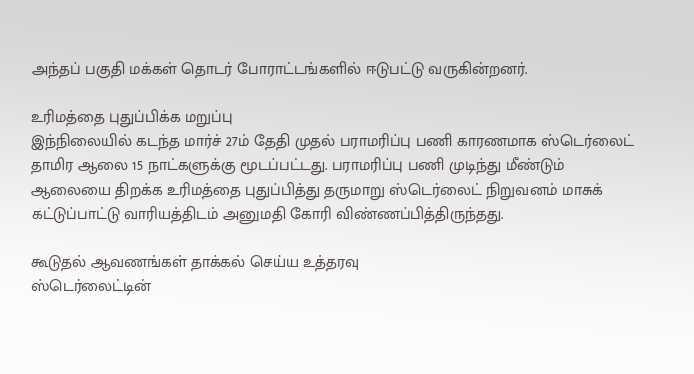அந்தப் பகுதி மக்கள் தொடர் போராட்டங்களில் ஈடுபட்டு வருகின்றனர்.

உரிமத்தை புதுப்பிக்க மறுப்பு
இந்நிலையில் கடந்த மார்ச் 27ம் தேதி முதல் பராமரிப்பு பணி காரணமாக ஸ்டெர்லைட் தாமிர ஆலை 15 நாட்களுக்கு மூடப்பட்டது. பராமரிப்பு பணி முடிந்து மீண்டும் ஆலையை திறக்க உரிமத்தை புதுப்பித்து தருமாறு ஸ்டெர்லைட் நிறுவனம் மாசுக் கட்டுப்பாட்டு வாரியத்திடம் அனுமதி கோரி விண்ணப்பித்திருந்தது.

கூடுதல் ஆவணங்கள் தாக்கல் செய்ய உத்தரவு
ஸ்டெர்லைட்டின்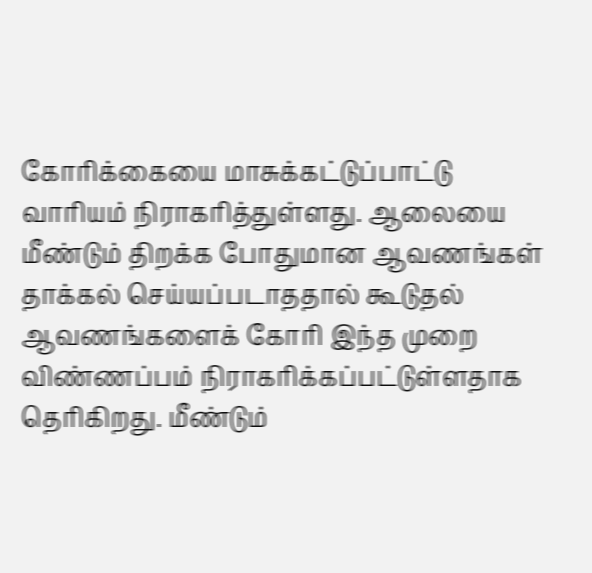கோரிக்கையை மாசுக்கட்டுப்பாட்டு வாரியம் நிராகரித்துள்ளது. ஆலையை மீண்டும் திறக்க போதுமான ஆவணங்கள் தாக்கல் செய்யப்படாததால் கூடுதல் ஆவணங்களைக் கோரி இந்த முறை விண்ணப்பம் நிராகரிக்கப்பட்டுள்ளதாக தெரிகிறது. மீண்டும்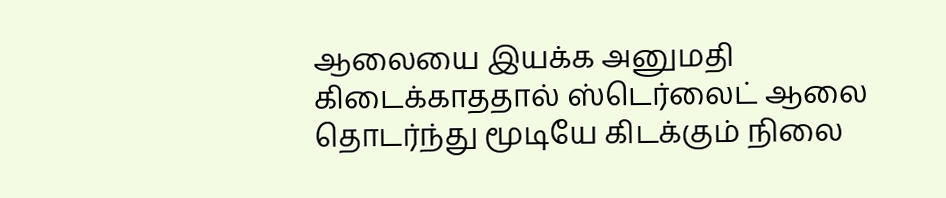ஆலையை இயக்க அனுமதி கிடைக்காததால் ஸ்டெர்லைட் ஆலை தொடர்ந்து மூடியே கிடக்கும் நிலை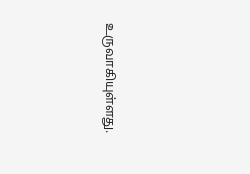உருவாகியுள்ளது.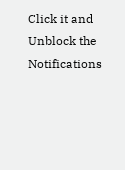Click it and Unblock the Notifications